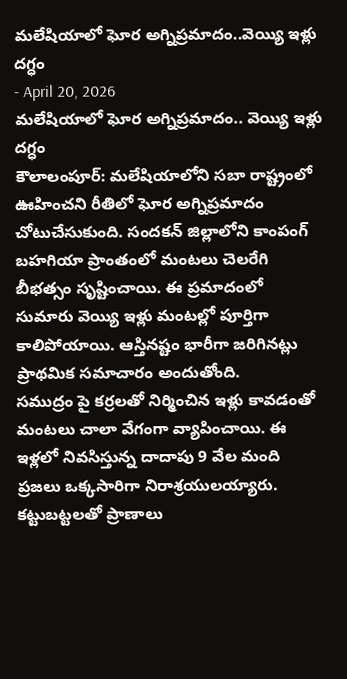మలేషియాలో ఘోర అగ్నిప్రమాదం..వెయ్యి ఇళ్లు దగ్ధం
- April 20, 2026
మలేషియాలో ఘోర అగ్నిప్రమాదం.. వెయ్యి ఇళ్లు దగ్ధం
కౌలాలంపూర్: మలేషియాలోని సబా రాష్ట్రంలో ఊహించని రీతిలో ఘోర అగ్నిప్రమాదం చోటుచేసుకుంది. సందకన్ జిల్లాలోని కాంపంగ్ బహగియా ప్రాంతంలో మంటలు చెలరేగి బీభత్సం సృష్టించాయి. ఈ ప్రమాదంలో సుమారు వెయ్యి ఇళ్లు మంటల్లో పూర్తిగా కాలిపోయాయి. ఆస్తినష్టం భారీగా జరిగినట్లు ప్రాథమిక సమాచారం అందుతోంది.
సముద్రం పై కర్రలతో నిర్మించిన ఇళ్లు కావడంతో మంటలు చాలా వేగంగా వ్యాపించాయి. ఈ ఇళ్లలో నివసిస్తున్న దాదాపు 9 వేల మంది ప్రజలు ఒక్కసారిగా నిరాశ్రయులయ్యారు. కట్టుబట్టలతో ప్రాణాలు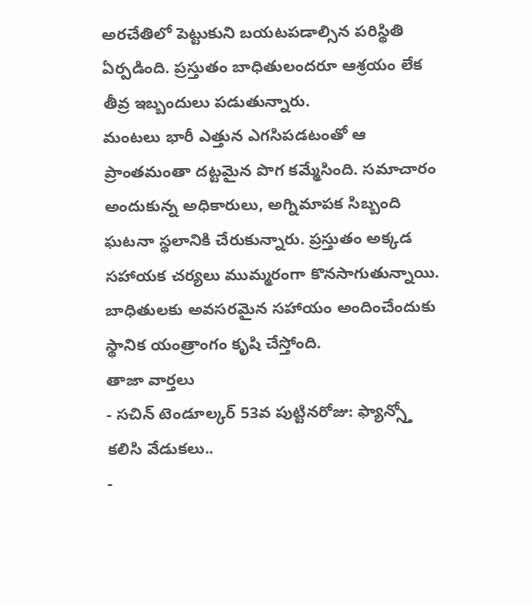అరచేతిలో పెట్టుకుని బయటపడాల్సిన పరిస్థితి ఏర్పడింది. ప్రస్తుతం బాధితులందరూ ఆశ్రయం లేక తీవ్ర ఇబ్బందులు పడుతున్నారు.
మంటలు భారీ ఎత్తున ఎగసిపడటంతో ఆ ప్రాంతమంతా దట్టమైన పొగ కమ్మేసింది. సమాచారం అందుకున్న అధికారులు, అగ్నిమాపక సిబ్బంది ఘటనా స్థలానికి చేరుకున్నారు. ప్రస్తుతం అక్కడ సహాయక చర్యలు ముమ్మరంగా కొనసాగుతున్నాయి. బాధితులకు అవసరమైన సహాయం అందించేందుకు స్థానిక యంత్రాంగం కృషి చేస్తోంది.
తాజా వార్తలు
- సచిన్ టెండూల్కర్ 53వ పుట్టినరోజు: ఫ్యాన్స్తో కలిసి వేడుకలు..
-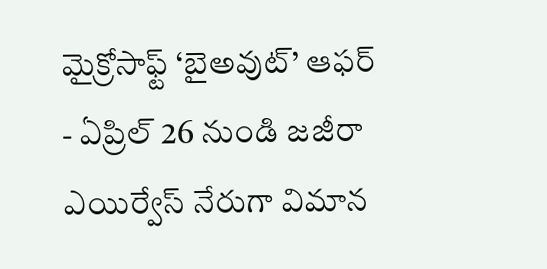మైక్రోసాఫ్ట్ ‘బైఅవుట్’ ఆఫర్
- ఏప్రిల్ 26 నుండి జజీరా ఎయిర్వేస్ నేరుగా విమాన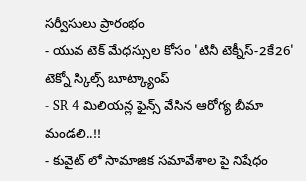సర్వీసులు ప్రారంభం
- యువ టెక్ మేధస్సుల కోసం 'టినీ టెక్నీస్-2కే26' టెక్నో స్కిల్స్ బూట్క్యాంప్
- SR 4 మిలియన్ల ఫైన్స్ వేసిన ఆరోగ్య బీమా మండలి..!!
- కువైట్ లో సామాజిక సమావేశాల పై నిషేధం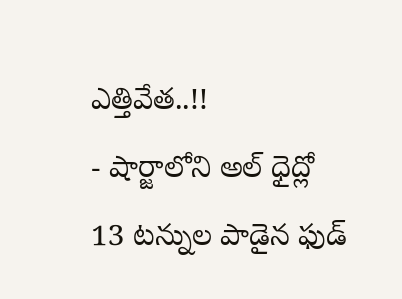ఎత్తివేత..!!
- షార్జాలోని అల్ ధైద్లో 13 టన్నుల పాడైన ఫుడ్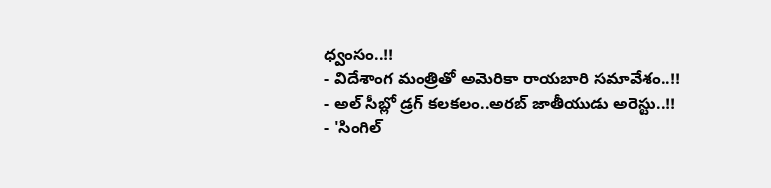ధ్వంసం..!!
- విదేశాంగ మంత్రితో అమెరికా రాయబారి సమావేశం..!!
- అల్ సీబ్లో డ్రగ్ కలకలం..అరబ్ జాతీయుడు అరెస్టు..!!
- 'సింగిల్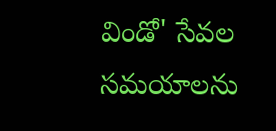విండో' సేవల సమయాలను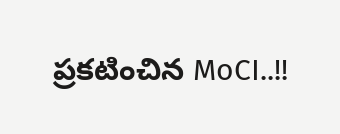ప్రకటించిన MoCI..!!